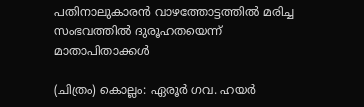പതിനാലുകാരൻ വാഴത്തോട്ടത്തിൽ മരിച്ച സംഭവത്തിൽ ദുരൂഹതയെന്ന് മാതാപിതാക്കൾ

(ചിത്രം) കൊല്ലം: ഏരൂർ ഗവ. ഹയർ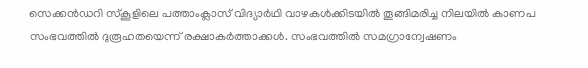സെക്കൻഡറി സ്കൂളിലെ പത്താംക്ലാസ് വിദ്യാർഥി വാഴകൾക്കിടയിൽ തൂങ്ങിമരിച്ച നിലയിൽ കാണപ സംഭവത്തിൽ ദുരൂഹതയെന്ന് രക്ഷാകർത്താക്കൾ. സംഭവത്തിൽ സമഗ്രാന്വേഷണം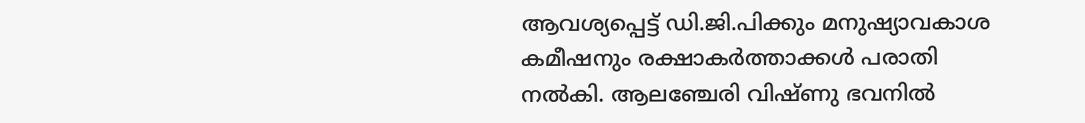ആവശ്യപ്പെട്ട് ഡി.ജി.പിക്കും മനുഷ്യാവകാശ കമീഷനും രക്ഷാകർത്താക്കൾ പരാതി നൽകി. ആലഞ്ചേരി വിഷ്ണു ഭവനിൽ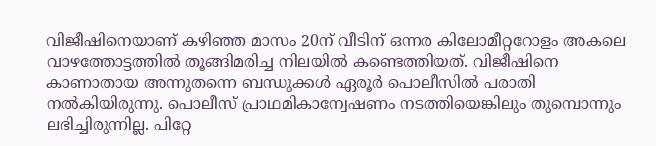വിജീഷിനെയാണ് കഴിഞ്ഞ മാസം 20ന് വീടിന് ഒന്നര കിലോമീറ്ററോളം അകലെ വാഴത്തോട്ടത്തിൽ തൂങ്ങിമരിച്ച നിലയിൽ കണ്ടെത്തിയത്. വിജീഷിനെ കാണാതായ അന്നുതന്നെ ബന്ധുക്കൾ ഏരൂർ പൊലീസിൽ പരാതി നൽകിയിരുന്നു. പൊലീസ് പ്രാഥമികാന്വേഷണം നടത്തിയെങ്കിലും തുമ്പൊന്നും ലഭിച്ചിരുന്നില്ല. പിറ്റേ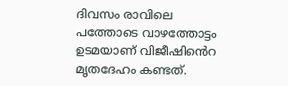ദിവസം രാവിലെ പത്തോടെ വാഴത്തോട്ടം ഉടമയാണ് വിജീഷിൻെറ മൃതദേഹം കണ്ടത്.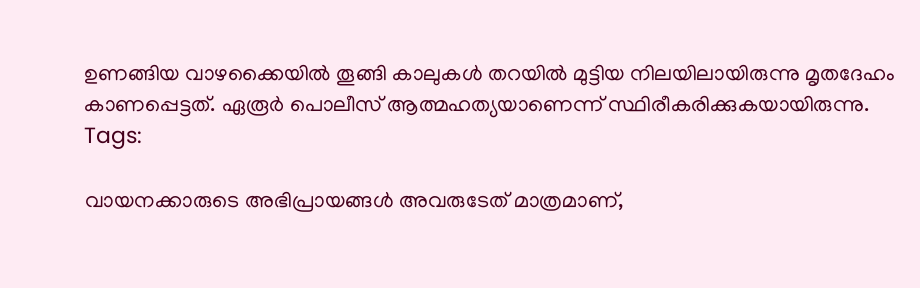ഉണങ്ങിയ വാഴക്കൈയിൽ തൂങ്ങി കാലുകൾ തറയിൽ മുട്ടിയ നിലയിലായിരുന്നു മൃതദേഹം കാണപ്പെട്ടത്. ഏരൂർ പൊലീസ് ആത്മഹത്യയാണെന്ന് സ്ഥിരീകരിക്കുകയായിരുന്നു.
Tags:

വായനക്കാരുടെ അഭിപ്രായങ്ങള്‍ അവരുടേത് മാത്രമാണ്,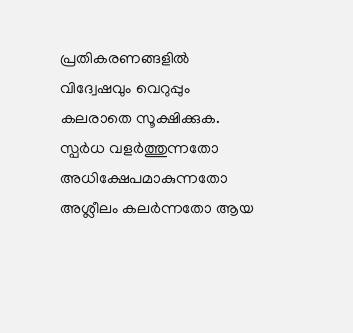പ്രതികരണങ്ങളിൽ വിദ്വേഷവും വെറുപ്പും കലരാതെ സൂക്ഷിക്കുക. സ്പർധ വളർത്തുന്നതോ അധിക്ഷേപമാകുന്നതോ അശ്ലീലം കലർന്നതോ ആയ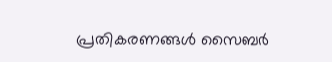പ്രതികരണങ്ങൾ സൈബർ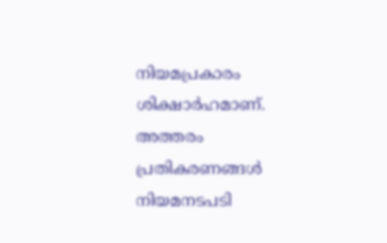നിയമപ്രകാരം ശിക്ഷാർഹമാണ്. അത്തരം പ്രതികരണങ്ങൾ നിയമനടപടി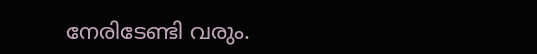നേരിടേണ്ടി വരും.